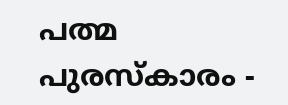പത്മ പുരസ്കാരം -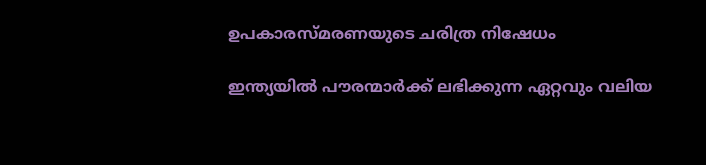ഉപകാരസ്മരണയുടെ ചരിത്ര നിഷേധം

ഇന്ത്യയിൽ പൗരന്മാർക്ക് ലഭിക്കുന്ന ഏറ്റവും വലിയ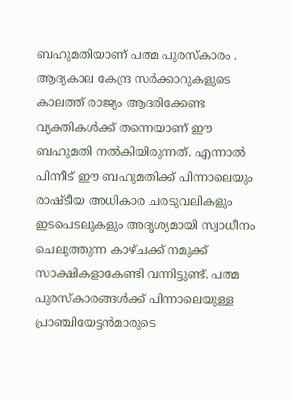ബഹുമതിയാണ് പത്മ പുരസ്കാരം . ആദ്യകാല കേന്ദ്ര സർക്കാറുകളുടെ കാലത്ത് രാജ്യം ആദരിക്കേണ്ട വ്യക്തികൾക്ക് തന്നെയാണ് ഈ ബഹുമതി നൽകിയിരുന്നത്. എന്നാൽ പിന്നീട് ഈ ബഹുമതിക്ക് പിന്നാലെയും രാഷ്ടീയ അധികാര ചരടുവലികളും ഇടപെടലുകളും അദൃശ്യമായി സ്വാധീനം ചെലുത്തുന്ന കാഴ്ചക്ക് നമുക്ക് സാക്ഷികളാകേണ്ടി വന്നിട്ടുണ്ട്. പത്മ പുരസ്കാരങ്ങൾക്ക് പിന്നാലെയുള്ള പ്രാഞ്ചിയേട്ടൻമാരുടെ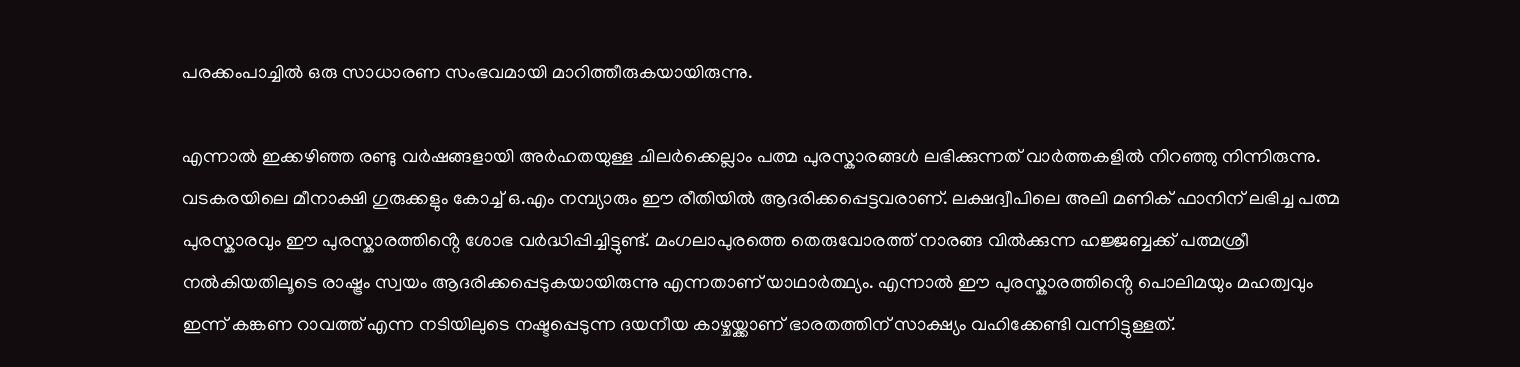പരക്കംപാച്ചിൽ ഒരു സാധാരണ സംഭവമായി മാറിത്തീരുകയായിരുന്നു.

എന്നാൽ ഇക്കഴിഞ്ഞ രണ്ടു വർഷങ്ങളായി അർഹതയുള്ള ചിലർക്കെല്ലാം പത്മ പുരസ്കാരങ്ങൾ ലഭിക്കുന്നത് വാർത്തകളിൽ നിറഞ്ഞു നിന്നിരുന്നു. വടകരയിലെ മീനാക്ഷി ഗുരുക്കളും കോച്ച് ഒ.എം നമ്പ്യാരും ഈ രീതിയിൽ ആദരിക്കപ്പെട്ടവരാണ്. ലക്ഷദ്വീപിലെ അലി മണിക് ഫാനിന് ലഭിച്ച പത്മ പുരസ്കാരവും ഈ പുരസ്കാരത്തിൻ്റെ ശോഭ വർദ്ധിപ്പിച്ചിട്ടുണ്ട്. മംഗലാപുരത്തെ തെരുവോരത്ത് നാരങ്ങ വിൽക്കുന്ന ഹജ്ജബ്ബക്ക് പത്മശ്രീ നൽകിയതിലൂടെ രാഷ്ട്രം സ്വയം ആദരിക്കപ്പെടുകയായിരുന്നു എന്നതാണ് യാഥാർത്ഥ്യം. എന്നാൽ ഈ പുരസ്കാരത്തിൻ്റെ പൊലിമയും മഹത്വവും ഇന്ന് കങ്കണ റാവത്ത് എന്ന നടിയിലുടെ നഷ്ടപ്പെടുന്ന ദയനീയ കാഴ്ചയ്ക്കാണ് ഭാരതത്തിന് സാക്ഷ്യം വഹിക്കേണ്ടി വന്നിട്ടുള്ളത്.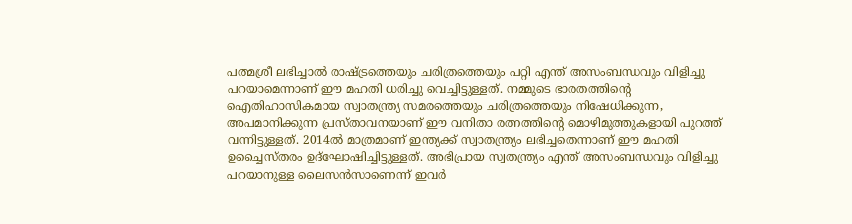പത്മശ്രീ ലഭിച്ചാൽ രാഷ്ട്രത്തെയും ചരിത്രത്തെയും പറ്റി എന്ത് അസംബന്ധവും വിളിച്ചു പറയാമെന്നാണ് ഈ മഹതി ധരിച്ചു വെച്ചിട്ടുള്ളത്. നമ്മുടെ ഭാരതത്തിൻ്റെ ഐതിഹാസികമായ സ്വാതന്ത്ര്യ സമരത്തെയും ചരിത്രത്തെയും നിഷേധിക്കുന്ന, അപമാനിക്കുന്ന പ്രസ്താവനയാണ് ഈ വനിതാ രത്നത്തിൻ്റെ മൊഴിമുത്തുകളായി പുറത്ത് വന്നിട്ടുള്ളത്. 2014ൽ മാത്രമാണ് ഇന്ത്യക്ക് സ്വാതന്ത്ര്യം ലഭിച്ചതെന്നാണ് ഈ മഹതി ഉച്ചൈസ്തരം ഉദ്ഘോഷിച്ചിട്ടുള്ളത്. അഭിപ്രായ സ്വതന്ത്ര്യം എന്ത് അസംബന്ധവും വിളിച്ചു പറയാനുള്ള ലൈസൻസാണെന്ന് ഇവർ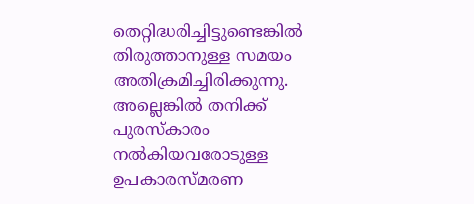തെറ്റിദ്ധരിച്ചിട്ടുണ്ടെങ്കിൽ തിരുത്താനുള്ള സമയം അതിക്രമിച്ചിരിക്കുന്നു. അല്ലെങ്കിൽ തനിക്ക് പുരസ്കാരം നൽകിയവരോടുള്ള ഉപകാരസ്മരണ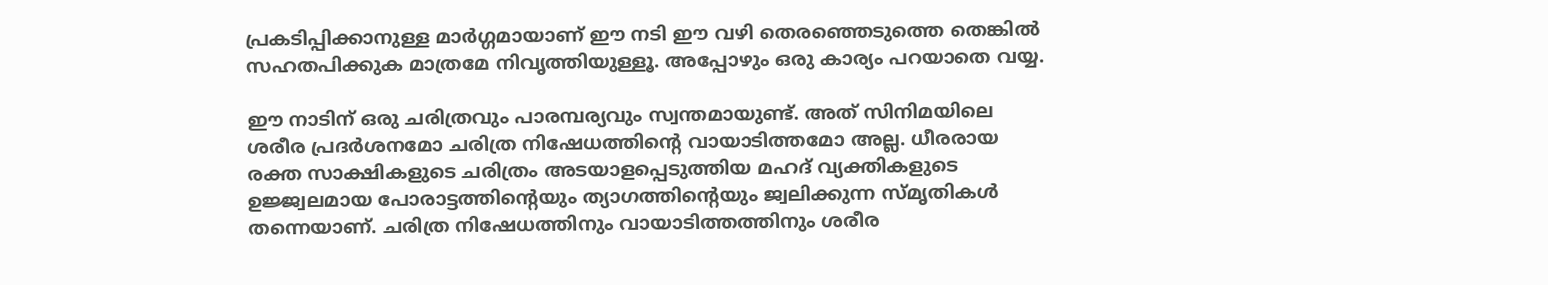പ്രകടിപ്പിക്കാനുള്ള മാർഗ്ഗമായാണ് ഈ നടി ഈ വഴി തെരഞ്ഞെടുത്തെ തെങ്കിൽ സഹതപിക്കുക മാത്രമേ നിവൃത്തിയുള്ളൂ. അപ്പോഴും ഒരു കാര്യം പറയാതെ വയ്യ.

ഈ നാടിന് ഒരു ചരിത്രവും പാരമ്പര്യവും സ്വന്തമായുണ്ട്. അത് സിനിമയിലെ ശരീര പ്രദർശനമോ ചരിത്ര നിഷേധത്തിൻ്റെ വായാടിത്തമോ അല്ല. ധീരരായ രക്ത സാക്ഷികളുടെ ചരിത്രം അടയാളപ്പെടുത്തിയ മഹദ് വ്യക്തികളുടെ ഉജ്ജ്വലമായ പോരാട്ടത്തിൻ്റെയും ത്യാഗത്തിൻ്റെയും ജ്വലിക്കുന്ന സ്മൃതികൾ തന്നെയാണ്. ചരിത്ര നിഷേധത്തിനും വായാടിത്തത്തിനും ശരീര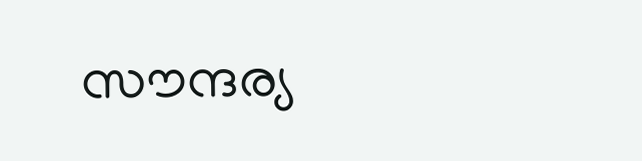സൗന്ദര്യ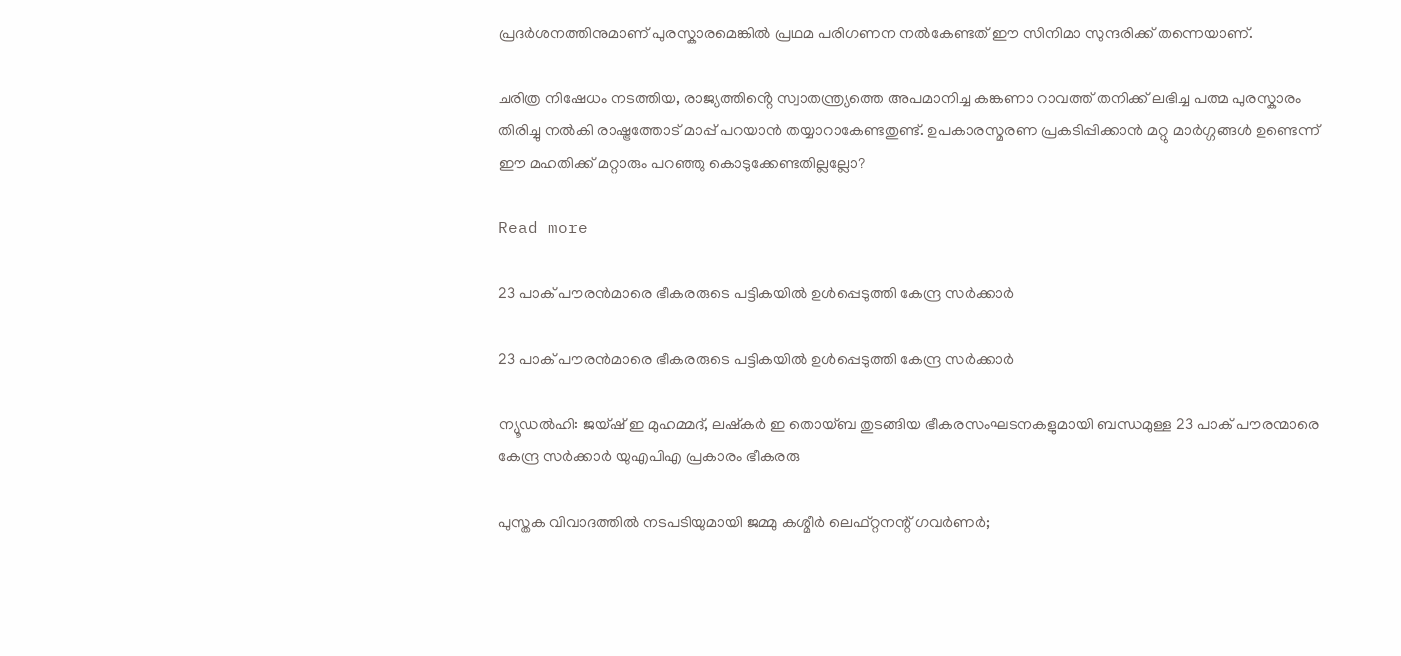പ്രദർശനത്തിനുമാണ് പുരസ്കാരമെങ്കിൽ പ്രഥമ പരിഗണന നൽകേണ്ടത് ഈ സിനിമാ സുന്ദരിക്ക് തന്നെയാണ്.

ചരിത്ര നിഷേധം നടത്തിയ, രാജ്യത്തിൻ്റെ സ്വാതന്ത്ര്യത്തെ അപമാനിച്ച കങ്കണാ റാവത്ത് തനിക്ക് ലഭിച്ച പത്മ പുരസ്കാരം തിരിച്ചു നൽകി രാഷ്ട്രത്തോട് മാപ്പ് പറയാൻ തയ്യാറാകേണ്ടതുണ്ട്. ഉപകാരസ്മരണ പ്രകടിപ്പിക്കാൻ മറ്റു മാർഗ്ഗങ്ങൾ ഉണ്ടെന്ന് ഈ മഹതിക്ക് മറ്റാരും പറഞ്ഞു കൊടുക്കേണ്ടതില്ലല്ലോ?

Read more

23 പാക് പൗരന്‍മാരെ ഭീകരരുടെ പട്ടികയില്‍ ഉള്‍പ്പെടുത്തി കേന്ദ്ര സര്‍ക്കാര്‍

23 പാക് പൗരന്‍മാരെ ഭീകരരുടെ പട്ടികയില്‍ ഉള്‍പ്പെടുത്തി കേന്ദ്ര സര്‍ക്കാര്‍

ന്യൂഡൽഹി: ജയ്ഷ് ഇ മുഹമ്മദ്, ലഷ്കർ ഇ തൊയ്ബ തുടങ്ങിയ ഭീകരസംഘടനകളുമായി ബന്ധമുള്ള 23 പാക് പൗരന്മാരെ കേന്ദ്ര സർക്കാർ യുഎപിഎ പ്രകാരം ഭീകരരു

പുസ്തക വിവാദത്തിൽ നടപടിയുമായി ജമ്മു കശ്മീർ ലെഫ്റ്റനന്റ് ഗവർണർ;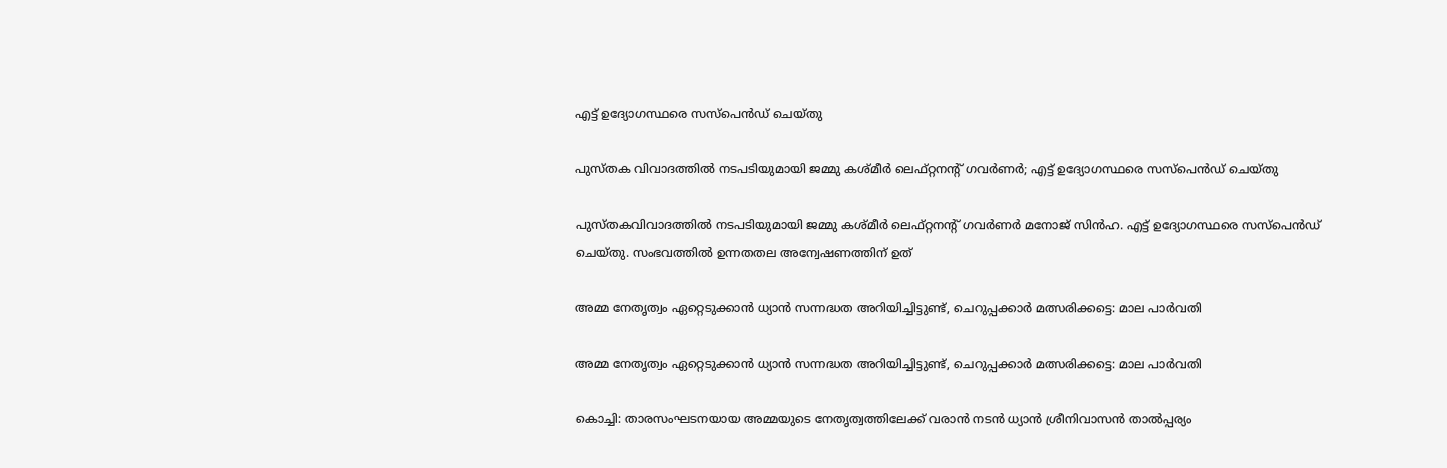എട്ട് ഉദ്യോഗസ്ഥരെ സസ്പെൻഡ് ചെയ്തു

പുസ്തക വിവാദത്തിൽ നടപടിയുമായി ജമ്മു കശ്മീർ ലെഫ്റ്റനന്റ് ഗവർണർ; എട്ട് ഉദ്യോഗസ്ഥരെ സസ്പെൻഡ് ചെയ്തു

പുസ്തകവിവാദത്തിൽ നടപടിയുമായി ജമ്മു കശ്മീർ ലെഫ്റ്റനന്റ് ഗവർണർ മനോജ് സിൻഹ. എട്ട് ഉദ്യോഗസ്ഥരെ സസ്പെൻഡ് ചെയ്തു. സംഭവത്തിൽ ഉന്നതതല അന്വേഷണത്തിന് ഉത്

അമ്മ നേതൃത്വം ഏറ്റെടുക്കാന്‍ ധ്യാന്‍ സന്നദ്ധത അറിയിച്ചിട്ടുണ്ട്, ചെറുപ്പക്കാര്‍ മത്സരിക്കട്ടെ: മാല പാര്‍വതി

അമ്മ നേതൃത്വം ഏറ്റെടുക്കാന്‍ ധ്യാന്‍ സന്നദ്ധത അറിയിച്ചിട്ടുണ്ട്, ചെറുപ്പക്കാര്‍ മത്സരിക്കട്ടെ: മാല പാര്‍വതി

കൊച്ചി: താരസംഘടനയായ അമ്മയുടെ നേതൃത്വത്തിലേക്ക് വരാന്‍ നടന്‍ ധ്യാന്‍ ശ്രീനിവാസന്‍ താല്‍പ്പര്യം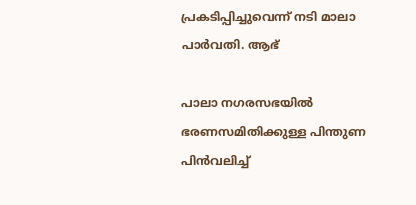പ്രകടിപ്പിച്ചുവെന്ന് നടി മാലാ പാര്‍വതി. ആഭ്

പാലാ നഗരസഭയില്‍ ഭരണസമിതിക്കുള്ള പിന്തുണ പിന്‍വലിച്ച്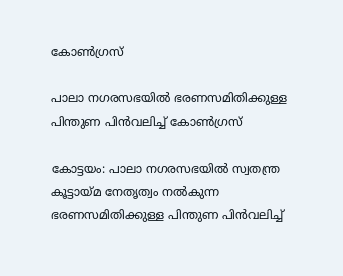കോണ്‍ഗ്രസ്

പാലാ നഗരസഭയില്‍ ഭരണസമിതിക്കുള്ള പിന്തുണ പിന്‍വലിച്ച് കോണ്‍ഗ്രസ്

കോട്ടയം: പാലാ നഗരസഭയില്‍ സ്വതന്ത്ര കൂട്ടായ്മ നേതൃത്വം നൽകുന്ന ഭരണസമിതിക്കുള്ള പിന്തുണ പിന്‍വലിച്ച്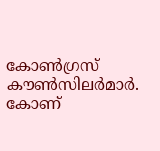കോണ്‍ഗ്രസ് കൗണ്‍സിലര്‍മാര്‍. കോണ്